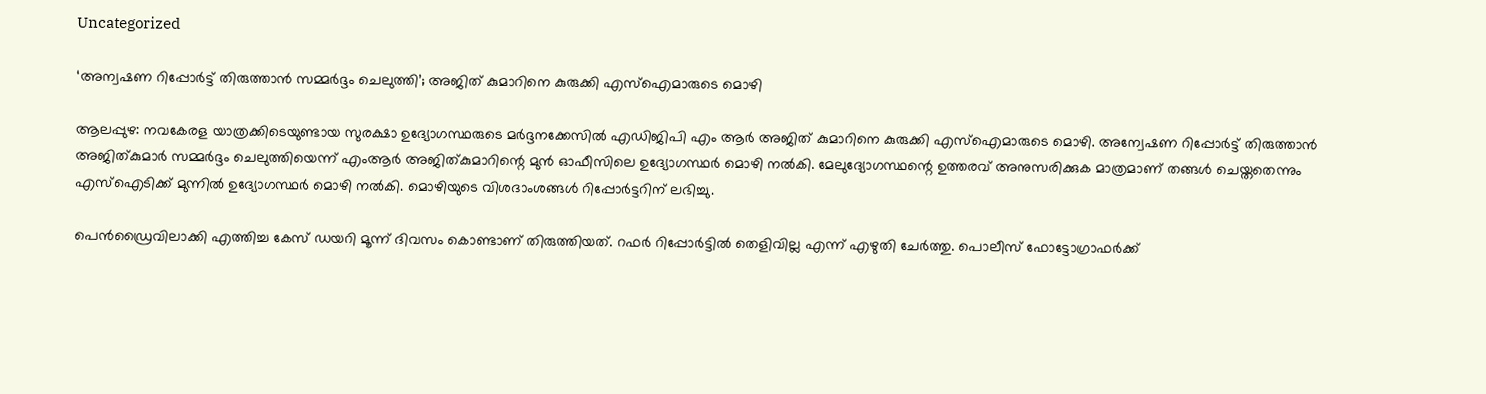Uncategorized

‘അന്വഷണ റിപ്പോര്‍ട്ട് തിരുത്താന്‍ സമ്മര്‍ദ്ദം ചെലുത്തി’; അജിത് കുമാറിനെ കുരുക്കി എസ്‌ഐമാരുടെ മൊഴി

ആലപ്പുഴ: നവകേരള യാത്രക്കിടെയുണ്ടായ സുരക്ഷാ ഉദ്യോഗസ്ഥരുടെ മര്‍ദ്ദനക്കേസില്‍ എഡിജിപി എം ആര്‍ അജിത് കുമാറിനെ കുരുക്കി എസ്‌ഐമാരുടെ മൊഴി. അന്വേഷണ റിപ്പോര്‍ട്ട് തിരുത്താന്‍ അജിത്കുമാര്‍ സമ്മര്‍ദ്ദം ചെലുത്തിയെന്ന് എംആര്‍ അജിത്കുമാറിന്റെ മുന്‍ ഓഫീസിലെ ഉദ്യോഗസ്ഥര്‍ മൊഴി നല്‍കി. മേലുദ്യോഗസ്ഥന്റെ ഉത്തരവ് അനുസരിക്കുക മാത്രമാണ് തങ്ങള്‍ ചെയ്തതെന്നും എസ്‌ഐടിക്ക് മുന്നില്‍ ഉദ്യോഗസ്ഥര്‍ മൊഴി നല്‍കി. മൊഴിയുടെ വിശദാംശങ്ങള്‍ റിപ്പോര്‍ട്ടറിന് ലഭിച്ചു.

പെന്‍ഡ്രൈവിലാക്കി എത്തിച്ച കേസ് ഡയറി മൂന്ന് ദിവസം കൊണ്ടാണ് തിരുത്തിയത്. റഫര്‍ റിപ്പോര്‍ട്ടില്‍ തെളിവില്ല എന്ന് എഴുതി ചേര്‍ത്തു. പൊലീസ് ഫോട്ടോഗ്രാഫര്‍ക്ക്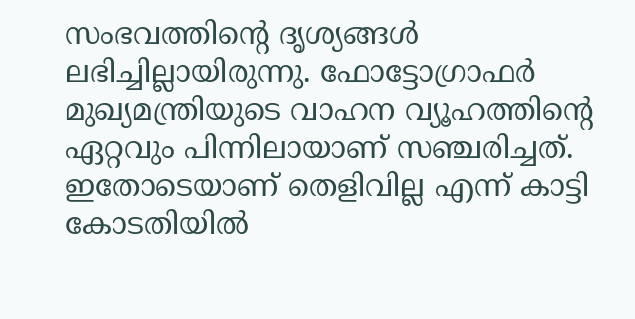സംഭവത്തിന്റെ ദൃശ്യങ്ങള്‍ ലഭിച്ചില്ലായിരുന്നു. ഫോട്ടോഗ്രാഫര്‍ മുഖ്യമന്ത്രിയുടെ വാഹന വ്യൂഹത്തിന്റെ ഏറ്റവും പിന്നിലായാണ് സഞ്ചരിച്ചത്. ഇതോടെയാണ് തെളിവില്ല എന്ന് കാട്ടി കോടതിയില്‍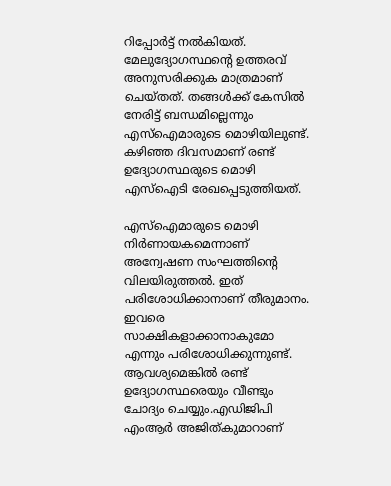റിപ്പോര്‍ട്ട് നല്‍കിയത്. മേലുദ്യോഗസ്ഥന്റെ ഉത്തരവ് അനുസരിക്കുക മാത്രമാണ് ചെയ്തത്. തങ്ങള്‍ക്ക് കേസില്‍ നേരിട്ട് ബന്ധമില്ലെന്നും എസ്‌ഐമാരുടെ മൊഴിയിലുണ്ട്. കഴിഞ്ഞ ദിവസമാണ് രണ്ട് ഉദ്യോഗസ്ഥരുടെ മൊഴി എസ്‌ഐടി രേഖപ്പെടുത്തിയത്.

എസ്‌ഐമാരുടെ മൊഴി നിര്‍ണായകമെന്നാണ് അന്വേഷണ സംഘത്തിന്റെ വിലയിരുത്തല്‍. ഇത് പരിശോധിക്കാനാണ് തീരുമാനം. ഇവരെ സാക്ഷികളാക്കാനാകുമോ എന്നും പരിശോധിക്കുന്നുണ്ട്. ആവശ്യമെങ്കില്‍ രണ്ട് ഉദ്യോഗസ്ഥരെയും വീണ്ടും ചോദ്യം ചെയ്യും.എഡിജിപി എംആര്‍ അജിത്കുമാറാണ്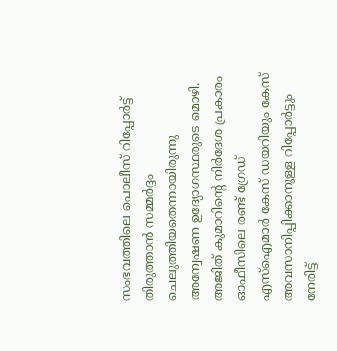സംഭവത്തിലെ പൊലീസ് റിപ്പോര്‍ട്ട് തിരുത്താന്‍ സമ്മര്‍ദ്ദം ചെലുത്തിയതെന്നായിരുന്നു അന്വേഷണ ഉദ്യോഗസ്ഥരുടെ മൊഴി. അജിത് കുമാറിന്റെ നിര്‍ദേശ പ്രകാരം ഓഫീസിലെ രണ്ട് ഗ്രേഡ് എസ്‌ഐമാര്‍ കേസ് ഡയറിയും കേസ് അവസാനിപ്പിക്കാനുള്ള റിപ്പോര്‍ട്ടും നേരിട്ട്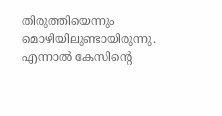തിരുത്തിയെന്നും മൊഴിയിലുണ്ടായിരുന്നു. എന്നാല്‍ കേസിന്റെ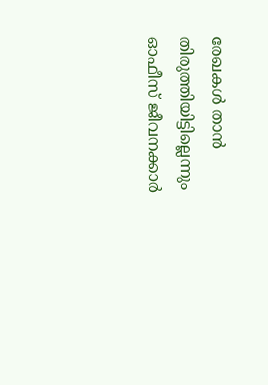രേഖകള്‍ താന്‍ തിരുത്തിയിട്ടില്ലെന്നും ഓഫീസ് ജീവനക്കാര്‍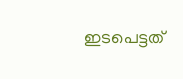ഇടപെട്ടത്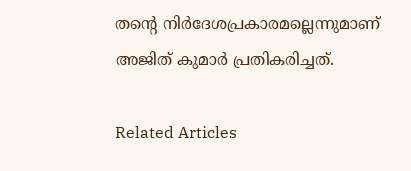തന്റെ നിര്‍ദേശപ്രകാരമല്ലെന്നുമാണ് അജിത് കുമാര്‍ പ്രതികരിച്ചത്.

Related Articles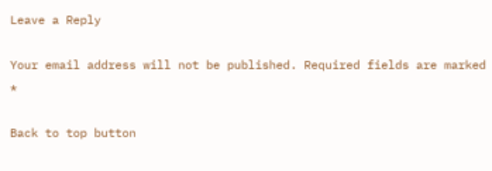Leave a Reply

Your email address will not be published. Required fields are marked *

Back to top button